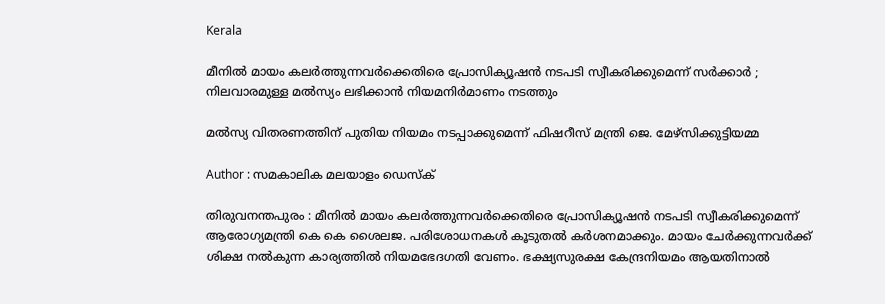Kerala

മീനില്‍ മായം കലര്‍ത്തുന്നവര്‍ക്കെതിരെ പ്രോസിക്യൂഷന്‍ നടപടി സ്വീകരിക്കുമെന്ന് സര്‍ക്കാര്‍ ; നിലവാരമുള്ള മല്‍സ്യം ലഭിക്കാന്‍ നിയമനിര്‍മാണം നടത്തും

മല്‍സ്യ വിതരണത്തിന് പുതിയ നിയമം നടപ്പാക്കുമെന്ന് ഫിഷറീസ് മന്ത്രി ജെ. മേഴ്‌സിക്കുട്ടിയമ്മ

Author : സമകാലിക മലയാളം ഡെസ്ക്

തിരുവനന്തപുരം : മീനില്‍ മായം കലര്‍ത്തുന്നവര്‍ക്കെതിരെ പ്രോസിക്യൂഷന്‍ നടപടി സ്വീകരിക്കുമെന്ന്  ആരോഗ്യമന്ത്രി കെ കെ ശൈലജ. പരിശോധനകള്‍ കൂടുതല്‍ കര്‍ശനമാക്കും. മായം ചേര്‍ക്കുന്നവര്‍ക്ക് ശിക്ഷ നല്‍കുന്ന കാര്യത്തില്‍ നിയമഭേദഗതി വേണം. ഭക്ഷ്യസുരക്ഷ കേന്ദ്രനിയമം ആയതിനാല്‍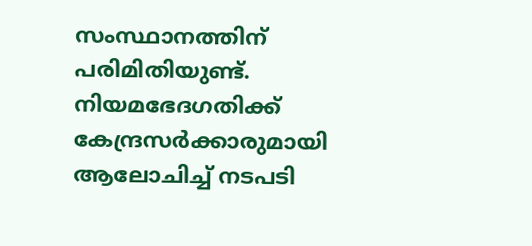സംസ്ഥാനത്തിന് പരിമിതിയുണ്ട്. നിയമഭേദഗതിക്ക് കേന്ദ്രസര്‍ക്കാരുമായി ആലോചിച്ച് നടപടി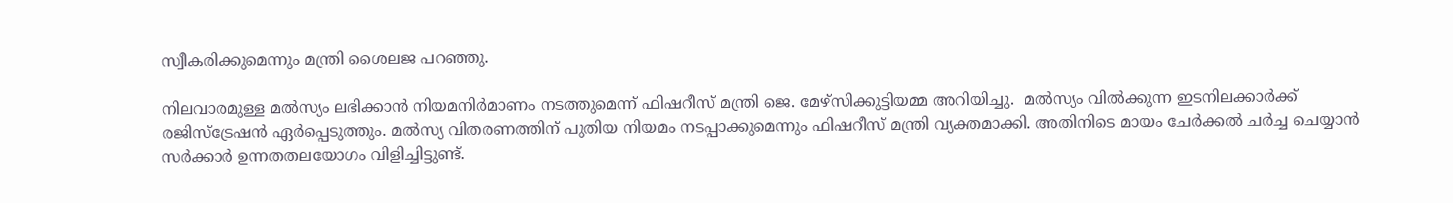സ്വീകരിക്കുമെന്നും മന്ത്രി ശൈലജ പറഞ്ഞു.

നിലവാരമുള്ള മല്‍സ്യം ലഭിക്കാന്‍ നിയമനിര്‍മാണം നടത്തുമെന്ന് ഫിഷറീസ് മന്ത്രി ജെ. മേഴ്‌സിക്കുട്ടിയമ്മ അറിയിച്ചു.  മല്‍സ്യം വില്‍ക്കുന്ന ഇടനിലക്കാര്‍ക്ക് രജിസ്‌ട്രേഷന്‍ ഏര്‍പ്പെടുത്തും. മല്‍സ്യ വിതരണത്തിന് പുതിയ നിയമം നടപ്പാക്കുമെന്നും ഫിഷറീസ് മന്ത്രി വ്യക്തമാക്കി. അതിനിടെ മായം ചേര്‍ക്കല്‍ ചര്‍ച്ച ചെയ്യാന്‍ സര്‍ക്കാര്‍ ഉന്നതതലയോഗം വിളിച്ചിട്ടുണ്ട്.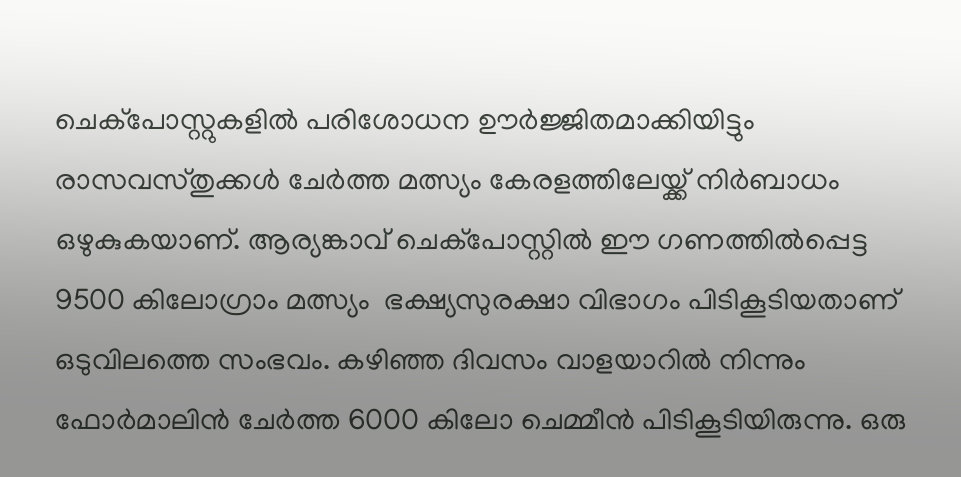ചെക്പോസ്റ്റുകളിൽ പരിശോധന ഊര്‍ജ്ജിതമാക്കിയിട്ടും രാസവസ്തുക്കള്‍ ചേര്‍ത്ത മത്സ്യം കേരളത്തിലേയ്ക്ക് നിര്‍ബാധം ഒഴുകുകയാണ്. ആര്യങ്കാവ് ചെക്‌പോസ്റ്റില്‍ ഈ ഗണത്തില്‍പ്പെട്ട 9500 കിലോഗ്രാം മത്സ്യം  ഭക്ഷ്യസുരക്ഷാ വിഭാഗം പിടികൂടിയതാണ് ഒടുവിലത്തെ സംഭവം. കഴിഞ്ഞ ദിവസം വാളയാറില്‍ നിന്നും ഫോര്‍മാലിന്‍ ചേര്‍ത്ത 6000 കിലോ ചെമ്മീന്‍ പിടികൂടിയിരുന്നു. ഒരു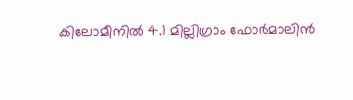കിലോമീനില്‍ 4.1 മില്ലിഗ്രാം ഫോര്‍മാലിന്‍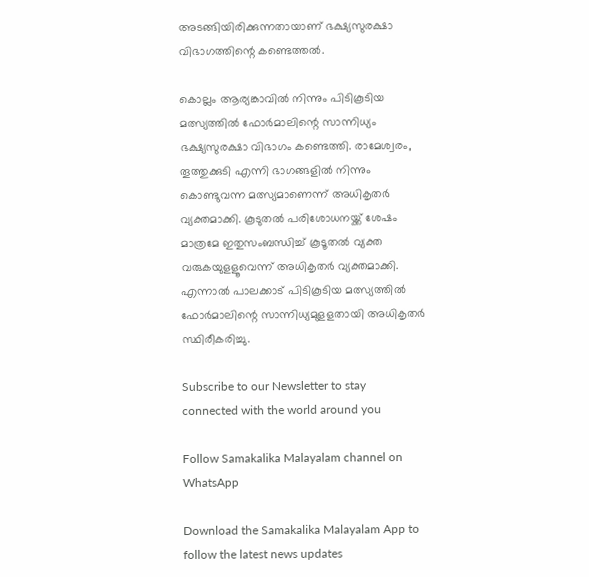അടങ്ങിയിരിക്കുന്നതായാണ് ഭക്ഷ്യസുരക്ഷാ വിഭാഗത്തിന്റെ കണ്ടെത്തല്‍.

കൊല്ലം ആര്യങ്കാവില്‍ നിന്നും പിടികൂടിയ മത്സ്യത്തില്‍ ഫോര്‍മാലിന്റെ സാന്നിധ്യം ഭക്ഷ്യസുരക്ഷാ വിഭാഗം കണ്ടെത്തി. രാമേശ്വരം, തൂത്തുക്കുടി എന്നി ഭാഗങ്ങളില്‍ നിന്നും കൊണ്ടുവന്ന മത്സ്യമാണെന്ന് അധികൃതര്‍ വ്യക്തമാക്കി. കൂടുതല്‍ പരിശോധനയ്ക്ക് ശേഷം മാത്രമേ ഇതുസംബന്ധിച്ച് കൂടൂതല്‍ വ്യക്ത വരുകയുളളൂവെന്ന് അധികൃതര്‍ വ്യക്തമാക്കി. എന്നാല്‍ പാലക്കാട് പിടികൂടിയ മത്സ്യത്തില്‍ ഫോര്‍മാലിന്റെ സാന്നിധ്യമുളളതായി അധികൃതര്‍ സ്ഥിരീകരിച്ചു.

Subscribe to our Newsletter to stay connected with the world around you

Follow Samakalika Malayalam channel on WhatsApp

Download the Samakalika Malayalam App to follow the latest news updates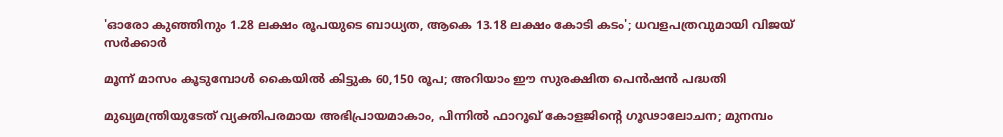'ഓരോ കുഞ്ഞിനും 1.28 ലക്ഷം രൂപയുടെ ബാധ്യത, ആകെ 13.18 ലക്ഷം കോടി കടം'; ധവളപത്രവുമായി വിജയ്‌ സർക്കാർ

മൂന്ന് മാസം കൂടുമ്പോള്‍ കൈയില്‍ കിട്ടുക 60,150 രൂപ; അറിയാം ഈ സുരക്ഷിത പെന്‍ഷന്‍ പദ്ധതി

മുഖ്യമന്ത്രിയുടേത് വ്യക്തിപരമായ അഭിപ്രായമാകാം, പിന്നിൽ ഫാറൂഖ് കോളജിന്റെ ഗൂഢാലോചന; മുനമ്പം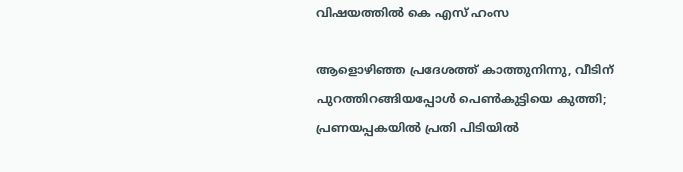വിഷയത്തിൽ കെ എസ് ഹംസ

ആളൊഴിഞ്ഞ പ്രദേശത്ത് കാത്തുനിന്നു, വീടിന് പുറത്തിറങ്ങിയപ്പോള്‍ പെണ്‍കുട്ടിയെ കുത്തി; പ്രണയപ്പകയില്‍ പ്രതി പിടിയില്‍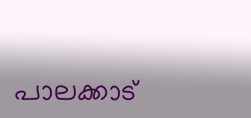പാലക്കാട്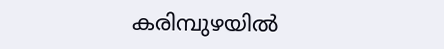കരിമ്പുഴയിൽ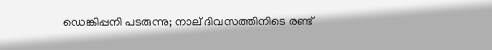ഡെങ്കിപ്പനി പടരുന്നു; നാല് ദിവസത്തിനിടെ രണ്ട്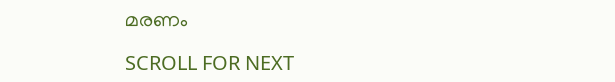മരണം

SCROLL FOR NEXT